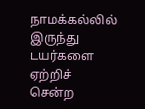நாமக்கல்லில் இருந்து டயர்களை ஏற்றிச் சென்ற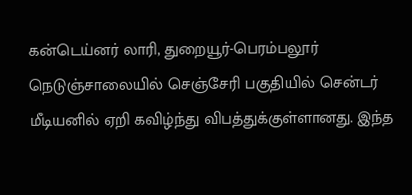கன்டெய்னர் லாரி, துறையூர்-பெரம்பலூர் நெடுஞ்சாலையில் செஞ்சேரி பகுதியில் சென்டர் மீடியனில் ஏறி கவிழ்ந்து விபத்துக்குள்ளானது. இந்த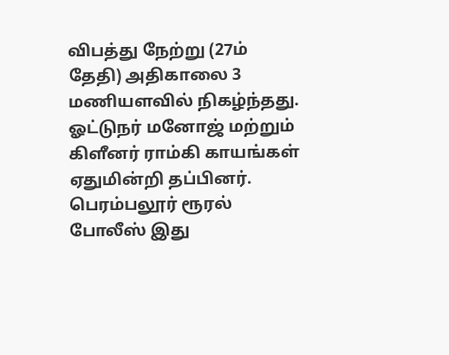விபத்து நேற்று (27ம் தேதி) அதிகாலை 3 மணியளவில் நிகழ்ந்தது. ஓட்டுநர் மனோஜ் மற்றும் கிளீனர் ராம்கி காயங்கள் ஏதுமின்றி தப்பினர். பெரம்பலூர் ரூரல் போலீஸ் இது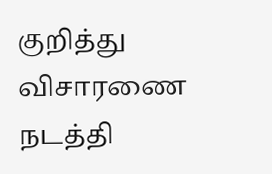குறித்து விசாரணை நடத்தி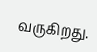வருகிறது.